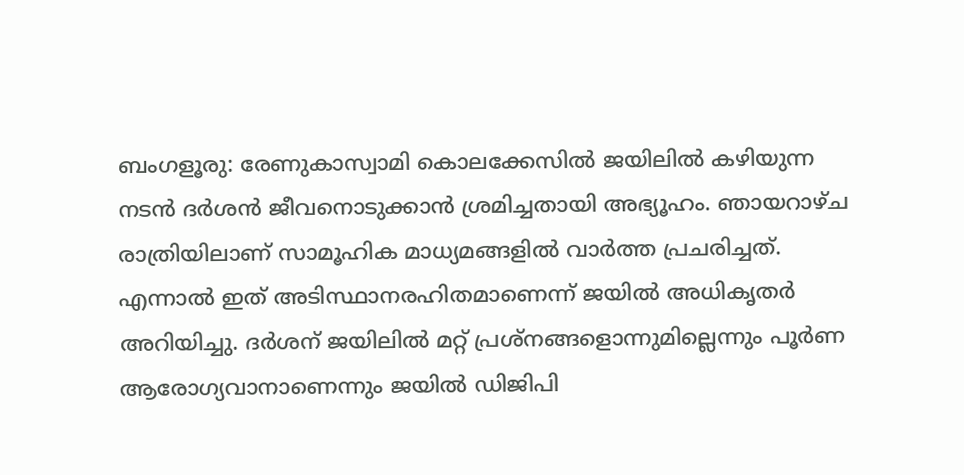ബംഗളൂരു: രേണുകാസ്വാമി കൊലക്കേസിൽ ജയിലിൽ കഴിയുന്ന നടൻ ദർശൻ ജീവനൊടുക്കാൻ ശ്രമിച്ചതായി അഭ്യൂഹം. ഞായറാഴ്ച രാത്രിയിലാണ് സാമൂഹിക മാധ്യമങ്ങളിൽ വാർത്ത പ്രചരിച്ചത്. എന്നാൽ ഇത് അടിസ്ഥാനരഹിതമാണെന്ന് ജയിൽ അധികൃതർ അറിയിച്ചു. ദർശന് ജയിലിൽ മറ്റ് പ്രശ്നങ്ങളൊന്നുമില്ലെന്നും പൂർണ ആരോഗ്യവാനാണെന്നും ജയിൽ ഡിജിപി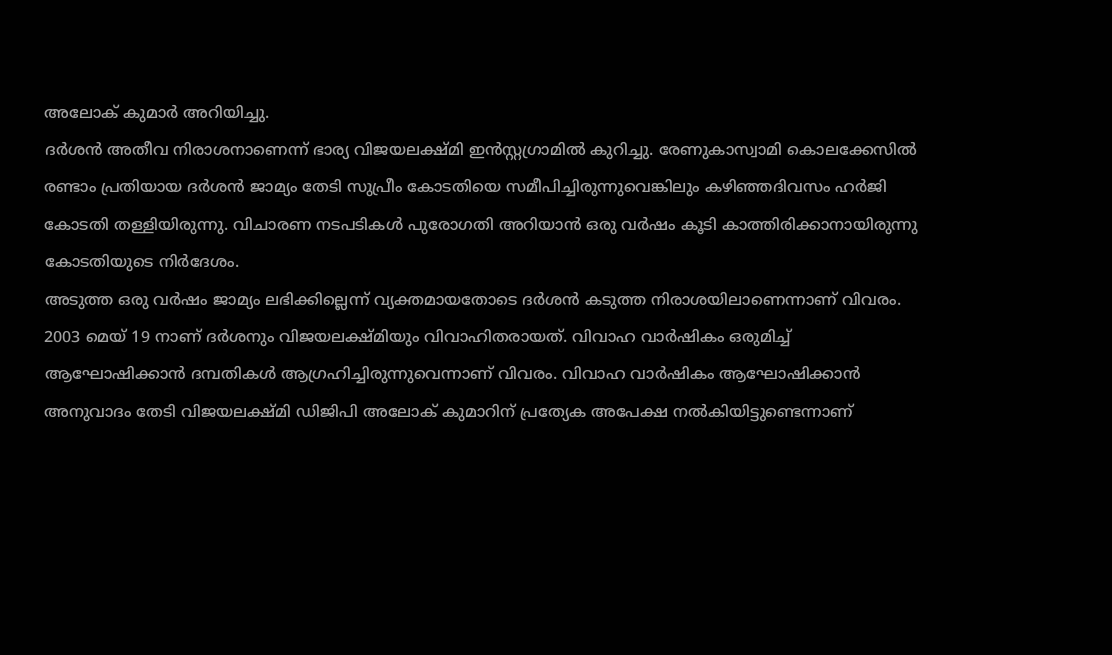അലോക് കുമാർ അറിയിച്ചു.
ദർശൻ അതീവ നിരാശനാണെന്ന് ഭാര്യ വിജയലക്ഷ്മി ഇൻസ്റ്റഗ്രാമിൽ കുറിച്ചു. രേണുകാസ്വാമി കൊലക്കേസിൽ രണ്ടാം പ്രതിയായ ദർശൻ ജാമ്യം തേടി സുപ്രീം കോടതിയെ സമീപിച്ചിരുന്നുവെങ്കിലും കഴിഞ്ഞദിവസം ഹർജി കോടതി തള്ളിയിരുന്നു. വിചാരണ നടപടികൾ പുരോഗതി അറിയാൻ ഒരു വർഷം കൂടി കാത്തിരിക്കാനായിരുന്നു കോടതിയുടെ നിർദേശം.
അടുത്ത ഒരു വർഷം ജാമ്യം ലഭിക്കില്ലെന്ന് വ്യക്തമായതോടെ ദർശൻ കടുത്ത നിരാശയിലാണെന്നാണ് വിവരം. 2003 മെയ് 19 നാണ് ദർശനും വിജയലക്ഷ്മിയും വിവാഹിതരായത്. വിവാഹ വാർഷികം ഒരുമിച്ച് ആഘോഷിക്കാൻ ദമ്പതികൾ ആഗ്രഹിച്ചിരുന്നുവെന്നാണ് വിവരം. വിവാഹ വാർഷികം ആഘോഷിക്കാൻ അനുവാദം തേടി വിജയലക്ഷ്മി ഡിജിപി അലോക് കുമാറിന് പ്രത്യേക അപേക്ഷ നൽകിയിട്ടുണ്ടെന്നാണ്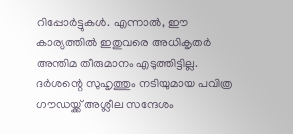റിപ്പോർട്ടുകൾ. എന്നാൽ, ഈ കാര്യത്തിൽ ഇതുവരെ അധികൃതർ അന്തിമ തീരുമാനം എടുത്തിട്ടില്ല.
ദർശന്റെ സുഹൃത്തും നടിയുമായ പവിത്ര ഗൗഡയ്ക്ക് അശ്ലീല സന്ദേശം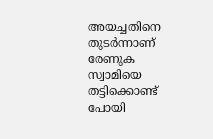അയച്ചതിനെ തുടർന്നാണ് രേണുക സ്വാമിയെ തട്ടിക്കൊണ്ട് പോയി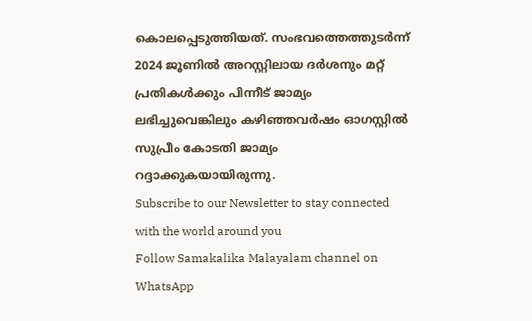കൊലപ്പെടുത്തിയത്. സംഭവത്തെത്തുടർന്ന് 2024 ജൂണിൽ അറസ്റ്റിലായ ദർശനും മറ്റ് പ്രതികൾക്കും പിന്നീട് ജാമ്യം ലഭിച്ചുവെങ്കിലും കഴിഞ്ഞവർഷം ഓഗസ്റ്റിൽ സുപ്രീം കോടതി ജാമ്യം റദ്ദാക്കുകയായിരുന്നു.
Subscribe to our Newsletter to stay connected with the world around you
Follow Samakalika Malayalam channel on WhatsApp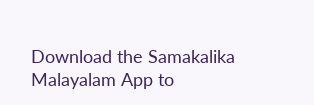Download the Samakalika Malayalam App to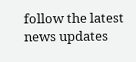follow the latest news updates